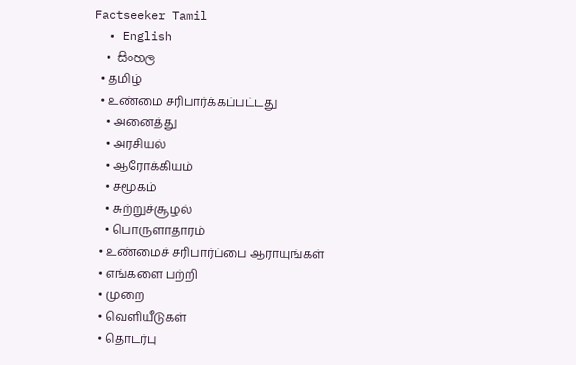Factseeker Tamil
  • English
  • සිංහල
  • தமிழ்
  • உண்மை சரிபார்க்கப்பட்டது
    • அனைத்து
    • அரசியல்
    • ஆரோக்கியம்
    • சமூகம்
    • சுற்றுச்சூழல்
    • பொருளாதாரம்
  • உண்மைச் சரிபார்ப்பை ஆராயுங்கள்
  • எங்களை பற்றி
  • முறை
  • வெளியீடுகள்
  • தொடர்பு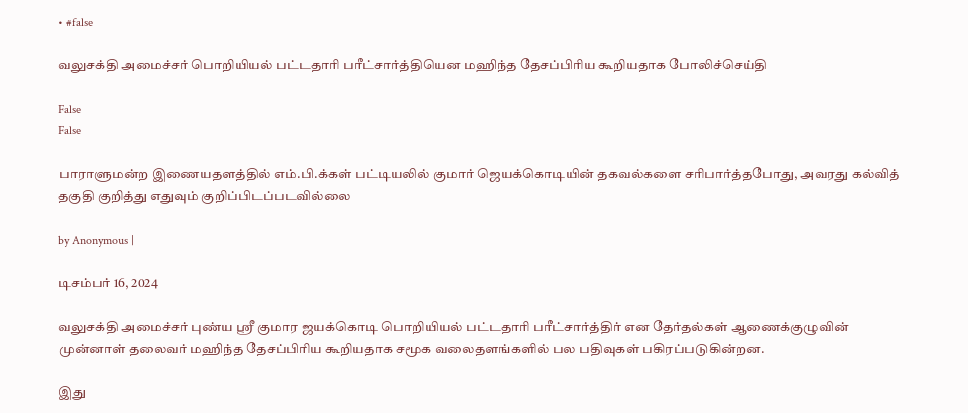• #false

வலுசக்தி அமைச்சர் பொறியியல் பட்டதாரி பரீட்சார்த்தியென மஹிந்த தேசப்பிரிய கூறியதாக போலிச்செய்தி

False
False

பாராளுமன்ற இணையதளத்தில் எம்.பி.க்கள் பட்டியலில் குமார் ஜெயக்கொடியின் தகவல்களை சரிபார்த்தபோது, அவரது கல்வித் தகுதி குறித்து எதுவும் குறிப்பிடப்படவில்லை

by Anonymous |

டிசம்பர் 16, 2024

வலுசக்தி அமைச்சர் புண்ய ஸ்ரீ குமார ஜயக்கொடி பொறியியல் பட்டதாரி பரீட்சார்த்திர் என தேர்தல்கள் ஆணைக்குழுவின் முன்னாள் தலைவர் மஹிந்த தேசப்பிரிய கூறியதாக சமூக வலைதளங்களில் பல பதிவுகள் பகிரப்படுகின்றன.

இது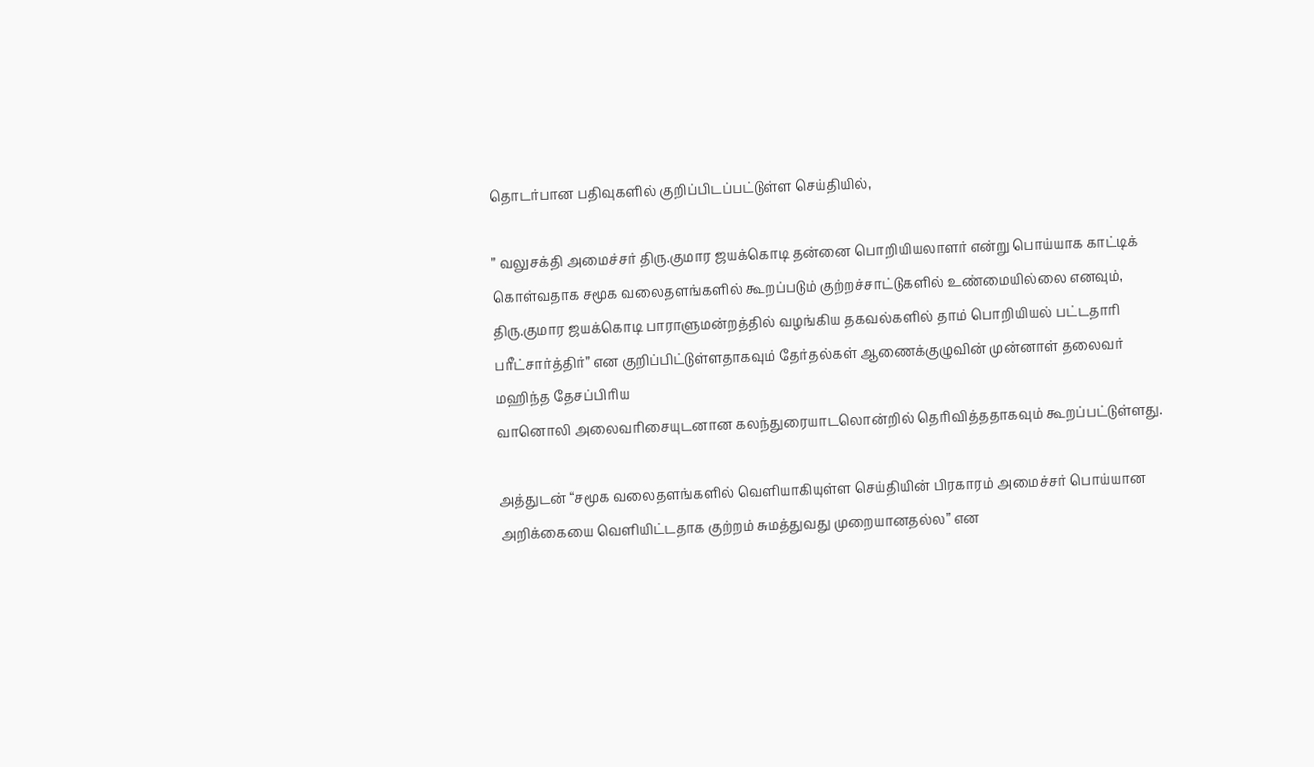தொடர்பான பதிவுகளில் குறிப்பிடப்பட்டுள்ள செய்தியில்,

” வலுசக்தி அமைச்சர் திரு.குமார ஜயக்கொடி தன்னை பொறியியலாளர் என்று பொய்யாக காட்டிக் கொள்வதாக சமூக வலைதளங்களில் கூறப்படும் குற்றச்சாட்டுகளில் உண்மையில்லை எனவும், திரு.குமார ஜயக்கொடி பாராளுமன்றத்தில் வழங்கிய தகவல்களில் தாம் பொறியியல் பட்டதாரி பரீட்சார்த்திர்” என குறிப்பிட்டுள்ளதாகவும் தேர்தல்கள் ஆணைக்குழுவின் முன்னாள் தலைவர் மஹிந்த தேசப்பிரிய
வானொலி அலைவரிசையுடனான கலந்துரையாடலொன்றில் தெரிவித்ததாகவும் கூறப்பட்டுள்ளது.

அத்துடன் “சமூக வலைதளங்களில் வெளியாகியுள்ள செய்தியின் பிரகாரம் அமைச்சர் பொய்யான அறிக்கையை வெளியிட்டதாக குற்றம் சுமத்துவது முறையானதல்ல” என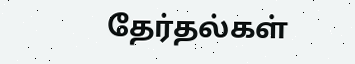தேர்தல்கள்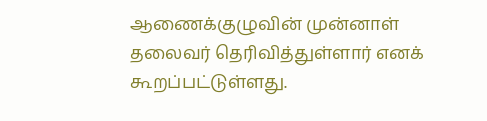ஆணைக்குழுவின் முன்னாள் தலைவர் தெரிவித்துள்ளார் எனக் கூறப்பட்டுள்ளது.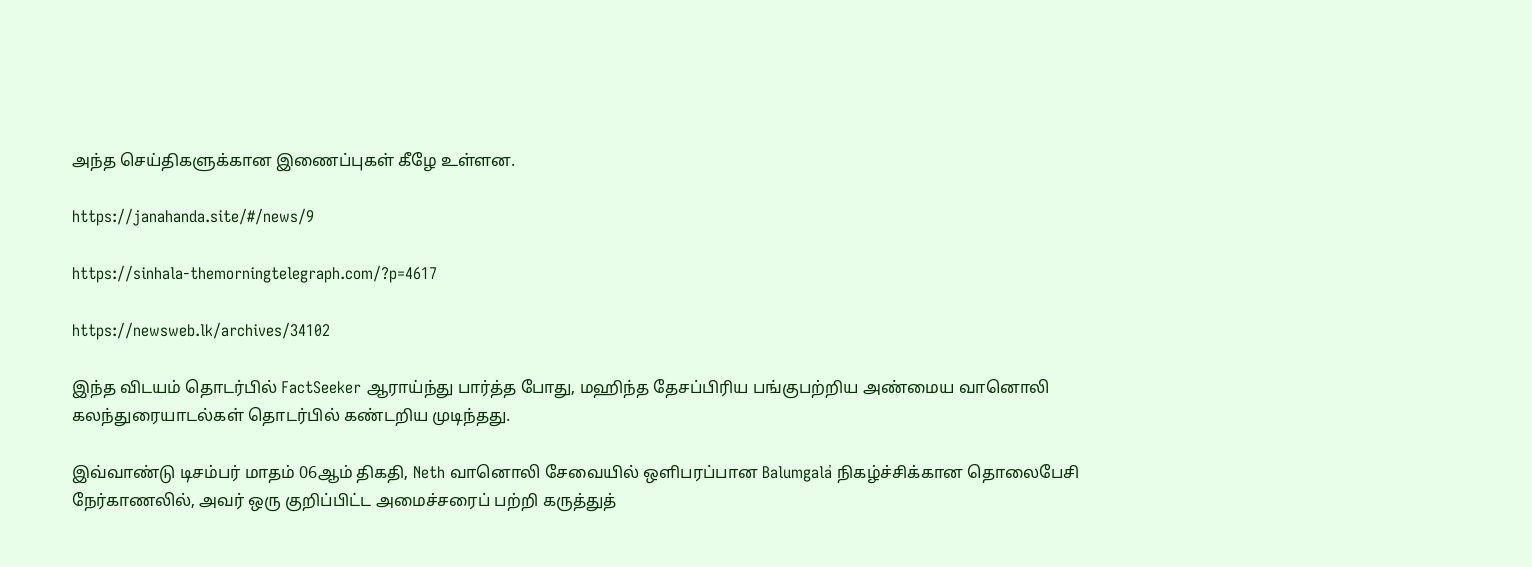அந்த செய்திகளுக்கான இணைப்புகள் கீழே உள்ளன.

https://janahanda.site/#/news/9

https://sinhala-themorningtelegraph.com/?p=4617

https://newsweb.lk/archives/34102

இந்த விடயம் தொடர்பில் FactSeeker ஆராய்ந்து பார்த்த போது, மஹிந்த தேசப்பிரிய பங்குபற்றிய அண்மைய வானொலி கலந்துரையாடல்கள் தொடர்பில் கண்டறிய முடிந்தது.

இவ்வாண்டு டிசம்பர் மாதம் 06ஆம் திகதி, Neth வானொலி சேவையில் ஒளிபரப்பான Balumgala̕ நிகழ்ச்சிக்கான தொலைபேசி நேர்காணலில், அவர் ஒரு குறிப்பிட்ட அமைச்சரைப் பற்றி கருத்துத்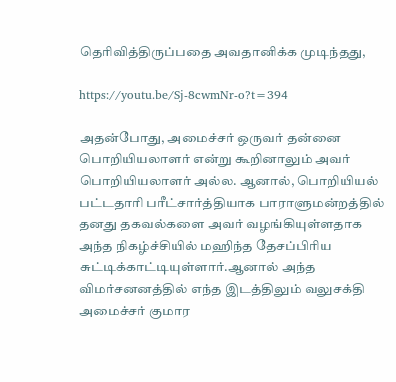தெரிவித்திருப்பதை அவதானிக்க முடிந்தது,

https://youtu.be/Sj-8cwmNr-o?t=394

அதன்போது, அமைச்சர் ஒருவர் தன்னை பொறியியலாளர் என்று கூறினாலும் அவர் பொறியியலாளர் அல்ல. ஆனால், பொறியியல் பட்டதாரி பரீட்சார்த்தியாக பாராளுமன்றத்தில் தனது தகவல்களை அவர் வழங்கியுள்ளதாக அந்த நிகழ்ச்சியில் மஹிந்த தேசப்பிரிய சுட்டிக்காட்டியுள்ளார்.ஆனால் அந்த விமர்சனனத்தில் எந்த இடத்திலும் வலுசக்தி அமைச்சர் குமார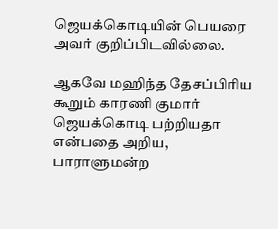ஜெயக்கொடியின் பெயரை அவர் குறிப்பிடவில்லை.

ஆகவே மஹிந்த தேசப்பிரிய கூறும் காரணி குமார் ஜெயக்கொடி பற்றியதா என்பதை அறிய, பாராளுமன்ற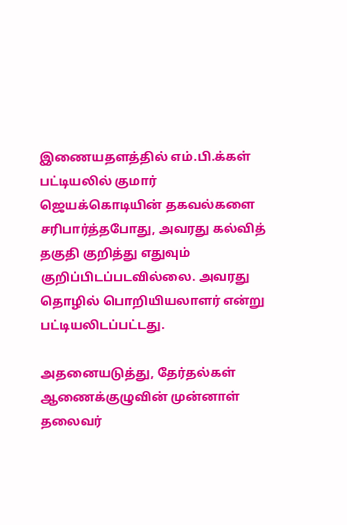இணையதளத்தில் எம்.பி.க்கள் பட்டியலில் குமார் ஜெயக்கொடியின் தகவல்களை சரிபார்த்தபோது, அவரது கல்வித் தகுதி குறித்து எதுவும் குறிப்பிடப்படவில்லை. அவரது தொழில் பொறியியலாளர் என்று பட்டியலிடப்பட்டது.

அதனையடுத்து, தேர்தல்கள் ஆணைக்குழுவின் முன்னாள் தலைவர்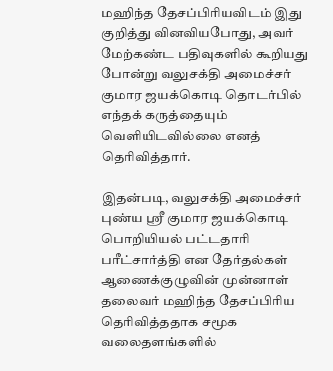மஹிந்த தேசப்பிரியவிடம் இது குறித்து வினவியபோது, அவர் மேற்கண்ட பதிவுகளில் கூறியது போன்று வலுசக்தி அமைச்சர் குமார ஜயக்கொடி தொடர்பில் எந்தக் கருத்தையும் வெளியிடவில்லை எனத் தெரிவித்தார்.

இதன்படி, வலுசக்தி அமைச்சர் புண்ய ஸ்ரீ குமார ஜயக்கொடி பொறியியல் பட்டதாரி பரீட்சார்த்தி என தேர்தல்கள் ஆணைக்குழுவின் முன்னாள் தலைவர் மஹிந்த தேசப்பிரிய தெரிவித்ததாக சமூக வலைதளங்களில்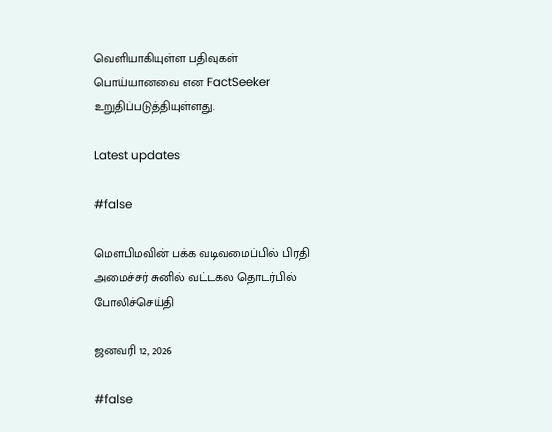வெளியாகியுள்ள பதிவுகள் பொய்யானவை என FactSeeker உறுதிப்படுத்தியுள்ளது.

Latest updates

#false

மௌபிமவின் பக்க வடிவமைப்பில் பிரதி அமைச்சர் சுனில் வட்டகல தொடர்பில் போலிச்செய்தி

ஜனவரி 12, 2026

#false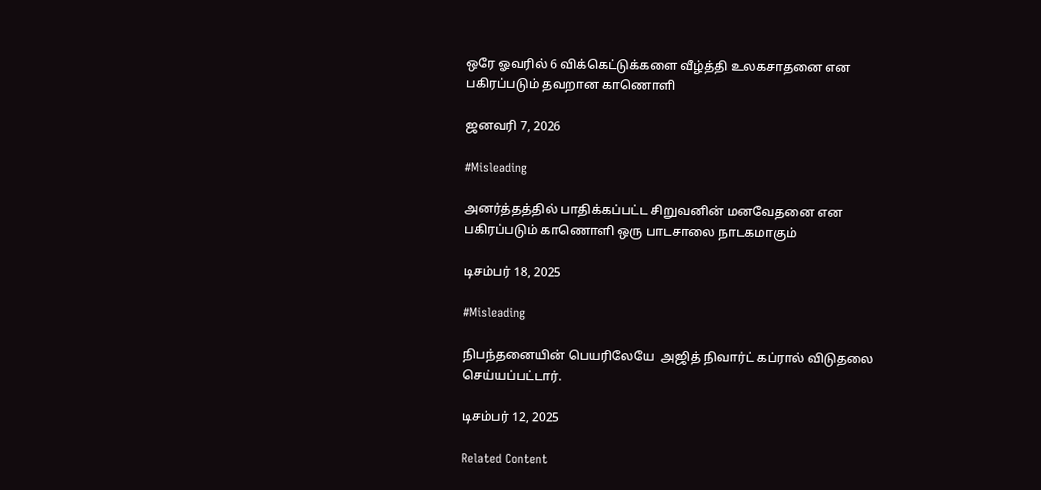ஒரே ஓவரில் 6 விக்கெட்டுக்களை வீழ்த்தி உலகசாதனை என பகிரப்படும் தவறான காணொளி

ஜனவரி 7, 2026

#Misleading

அனர்த்தத்தில் பாதிக்கப்பட்ட சிறுவனின் மனவேதனை என பகிரப்படும் காணொளி ஒரு பாடசாலை நாடகமாகும்

டிசம்பர் 18, 2025

#Misleading

நிபந்தனையின் பெயரிலேயே  அஜித் நிவார்ட் கப்ரால் விடுதலை செய்யப்பட்டார்.

டிசம்பர் 12, 2025

Related Content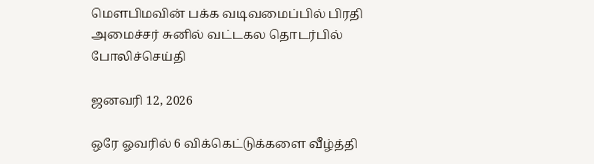மௌபிமவின் பக்க வடிவமைப்பில் பிரதி அமைச்சர் சுனில் வட்டகல தொடர்பில் போலிச்செய்தி

ஜனவரி 12, 2026

ஒரே ஓவரில் 6 விக்கெட்டுக்களை வீழ்த்தி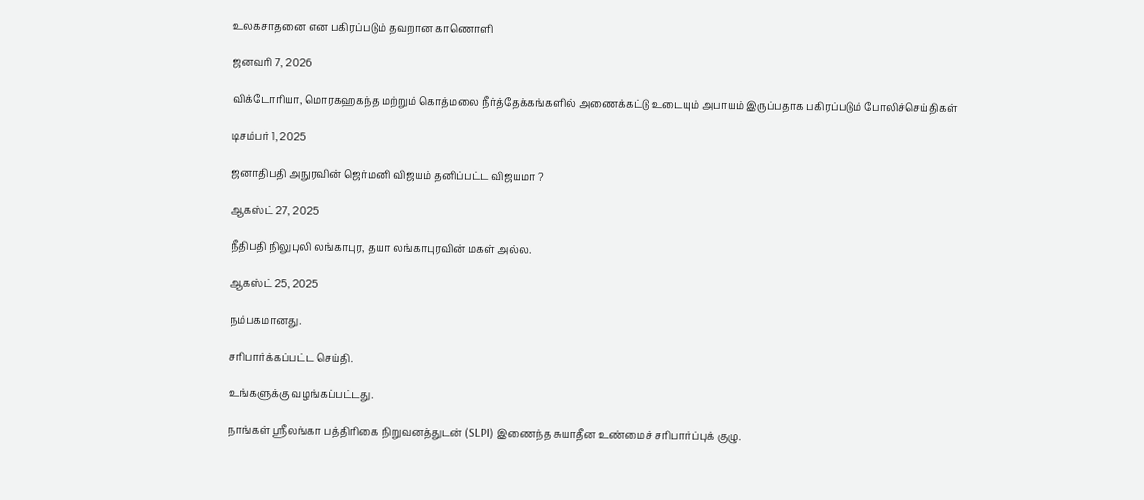உலகசாதனை என பகிரப்படும் தவறான காணொளி

ஜனவரி 7, 2026

விக்டோரியா, மொரகஹகந்த மற்றும் கொத்மலை நீர்த்தேக்கங்களில் அணைக்கட்டு உடையும் அபாயம் இருப்பதாக பகிரப்படும் போலிச்செய்திகள்

டிசம்பர் 1, 2025

ஜனாதிபதி அநுரவின் ஜெர்மனி விஜயம் தனிப்பட்ட விஜயமா ?

ஆகஸ்ட் 27, 2025

நீதிபதி நிலுபுலி லங்காபுர, தயா லங்காபுரவின் மகள் அல்ல.

ஆகஸ்ட் 25, 2025

நம்பகமானது.

சரிபார்க்கப்பட்ட செய்தி.

உங்களுக்கு வழங்கப்பட்டது.

நாங்கள் ஸ்ரீலங்கா பத்திரிகை நிறுவனத்துடன் (SLPI) இணைந்த சுயாதீன உண்மைச் சரிபார்ப்புக் குழு.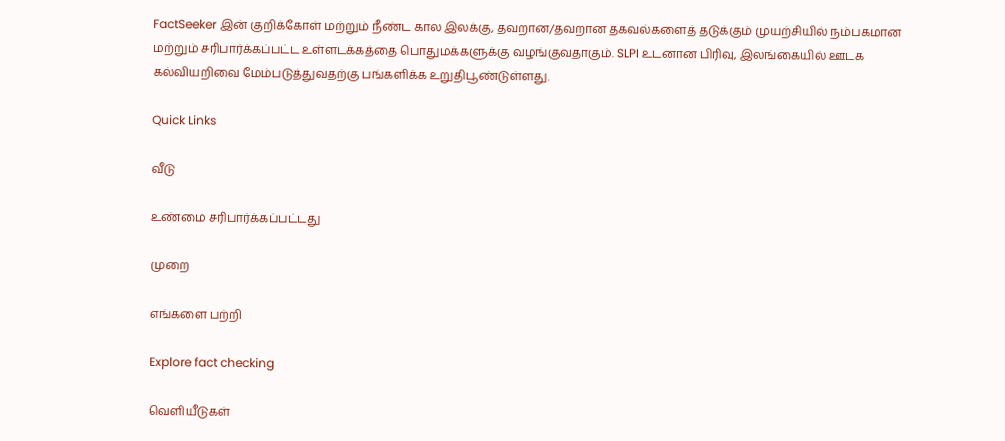FactSeeker இன் குறிக்கோள் மற்றும் நீண்ட கால இலக்கு, தவறான/தவறான தகவல்களைத் தடுக்கும் முயற்சியில் நம்பகமான மற்றும் சரிபார்க்கப்பட்ட உள்ளடக்கத்தை பொதுமக்களுக்கு வழங்குவதாகும். SLPI உடனான பிரிவு, இலங்கையில் ஊடக கல்வியறிவை மேம்படுத்துவதற்கு பங்களிக்க உறுதிபூண்டுள்ளது.

Quick Links

வீடு

உண்மை சரிபார்க்கப்பட்டது

முறை

எங்களை பற்றி

Explore fact checking

வெளியீடுகள்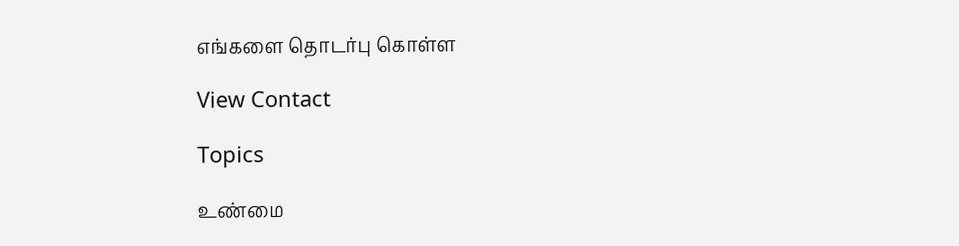எங்களை தொடர்பு கொள்ள

View Contact

Topics

உண்மை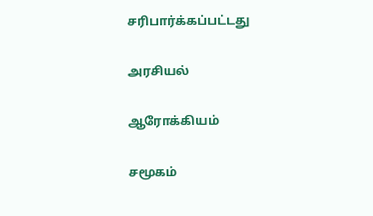சரிபார்க்கப்பட்டது

அரசியல்

ஆரோக்கியம்

சமூகம்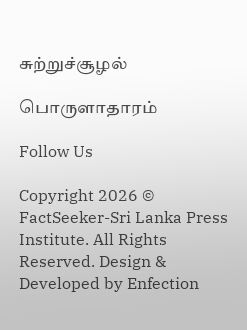சுற்றுச்சூழல்

பொருளாதாரம்

Follow Us

Copyright 2026 © FactSeeker-Sri Lanka Press Institute. All Rights Reserved. Design & Developed by Enfection